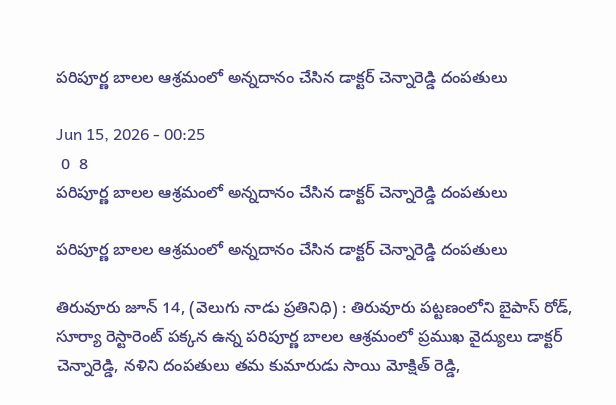పరిపూర్ణ బాలల ఆశ్రమంలో అన్నదానం చేసిన డాక్టర్ చెన్నారెడ్డి దంపతులు

Jun 15, 2026 - 00:25
 0  8
పరిపూర్ణ బాలల ఆశ్రమంలో అన్నదానం చేసిన డాక్టర్ చెన్నారెడ్డి దంపతులు

పరిపూర్ణ బాలల ఆశ్రమంలో అన్నదానం చేసిన డాక్టర్ చెన్నారెడ్డి దంపతులు

తిరువూరు జూన్ 14, (వెలుగు నాడు ప్రతినిధి) : తిరువూరు పట్టణంలోని బైపాస్ రోడ్, సూర్యా రెస్టారెంట్ పక్కన ఉన్న పరిపూర్ణ బాలల ఆశ్రమంలో ప్రముఖ వైద్యులు డాక్టర్ చెన్నారెడ్డి, నళిని దంపతులు తమ కుమారుడు సాయి మోక్షిత్ రెడ్డి,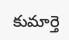కుమార్తె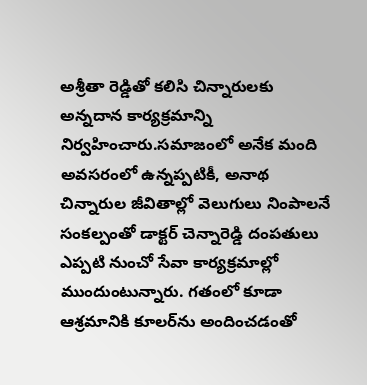అశ్రీతా రెడ్డితో కలిసి చిన్నారులకు అన్నదాన కార్యక్రమాన్ని నిర్వహించారు.సమాజంలో అనేక మంది అవసరంలో ఉన్నప్పటికీ, అనాథ చిన్నారుల జీవితాల్లో వెలుగులు నింపాలనే సంకల్పంతో డాక్టర్ చెన్నారెడ్డి దంపతులు ఎప్పటి నుంచో సేవా కార్యక్రమాల్లో ముందుంటున్నారు. గతంలో కూడా ఆశ్రమానికి కూలర్‌ను అందించడంతో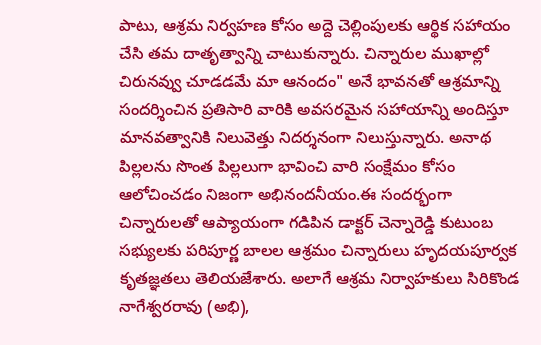పాటు, ఆశ్రమ నిర్వహణ కోసం అద్దె చెల్లింపులకు ఆర్థిక సహాయం చేసి తమ దాతృత్వాన్ని చాటుకున్నారు. చిన్నారుల ముఖాల్లో చిరునవ్వు చూడడమే మా ఆనందం" అనే భావనతో ఆశ్రమాన్ని సందర్శించిన ప్రతిసారి వారికి అవసరమైన సహాయాన్ని అందిస్తూ మానవత్వానికి నిలువెత్తు నిదర్శనంగా నిలుస్తున్నారు. అనాథ పిల్లలను సొంత పిల్లలుగా భావించి వారి సంక్షేమం కోసం ఆలోచించడం నిజంగా అభినందనీయం.ఈ సందర్భంగా చిన్నారులతో ఆప్యాయంగా గడిపిన డాక్టర్ చెన్నారెడ్డి కుటుంబ సభ్యులకు పరిపూర్ణ బాలల ఆశ్రమం చిన్నారులు హృదయపూర్వక కృతజ్ఞతలు తెలియజేశారు. అలాగే ఆశ్రమ నిర్వాహకులు సిరికొండ నాగేశ్వరరావు (అభి),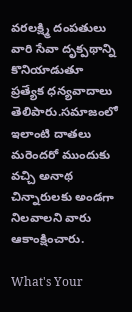వరలక్ష్మి దంపతులు వారి సేవా దృక్పథాన్ని కొనియాడుతూ ప్రత్యేక ధన్యవాదాలు తెలిపారు.సమాజంలో ఇలాంటి దాతలు మరెందరో ముందుకు వచ్చి అనాథ చిన్నారులకు అండగా నిలవాలని వారు ఆకాంక్షించారు.

What's Your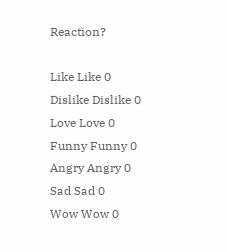Reaction?

Like Like 0
Dislike Dislike 0
Love Love 0
Funny Funny 0
Angry Angry 0
Sad Sad 0
Wow Wow 0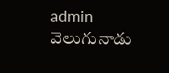admin వెలుగునాడు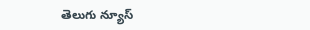తెలుగు న్యూస్